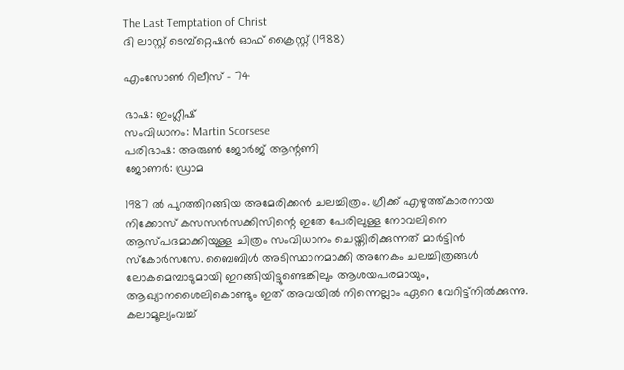The Last Temptation of Christ
ദി ലാസ്റ്റ് ടെമ്പ്റ്റെഷന്‍ ഓഫ് ക്രൈസ്റ്റ് (1988)

എംസോൺ റിലീസ് – 74

ഭാഷ: ഇംഗ്ലീഷ്
സംവിധാനം: Martin Scorsese
പരിഭാഷ: അരുൺ ജോർജ് ആന്റണി
ജോണർ: ഡ്രാമ

1987 ല്‍ പുറത്തിറങ്ങിയ അമേരിക്കന്‍ ചലച്ചിത്രം. ഗ്രീക്ക്‌ എഴുത്ത്കാരനായ നിക്കോസ് കസസന്‍സക്കിസിന്റെ ഇതേ പേരിലുള്ള നോവലിനെ ആസ്പദമാക്കിയുള്ള ചിത്രം സംവിധാനം ചെയ്തിരിക്കുന്നത് മാര്‍ട്ടിന്‍ സ്കോര്‍സസേ. ബൈബിള്‍ അടിസ്ഥാനമാക്കി അനേകം ചലച്ചിത്രങ്ങള്‍ ലോകമെമ്പാടുമായി ഇറങ്ങിയിട്ടുണ്ടെങ്കിലും ആശയപരമായും, ആഖ്യാനശൈലികൊണ്ടും ഇത് അവയില്‍ നിന്നെല്ലാം ഏറെ വേറിട്ട്‌നില്‍ക്കുന്നു. കലാമൂല്യംവച്ച്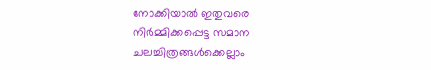നോക്കിയാല്‍ ഇതുവരെ നിര്‍മ്മിക്കപ്പെട്ട സമാന ചലച്ചിത്രങ്ങള്‍ക്കെല്ലാം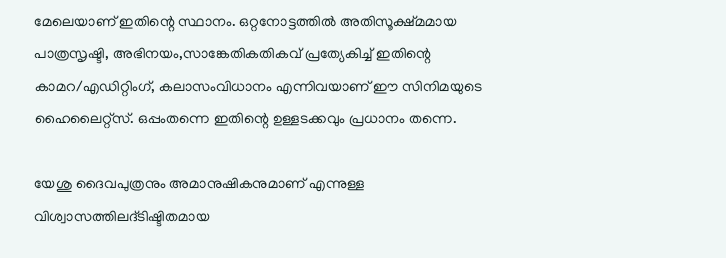മേലെയാണ് ഇതിന്റെ സ്ഥാനം. ഒറ്റനോട്ടത്തില്‍ അതിസൂക്ഷ്മമായ പാത്രസൃഷ്ടി, അഭിനയം,സാങ്കേതികതികവ് പ്രത്യേകിച്ച് ഇതിന്റെ കാമറ/എഡിറ്റിംഗ്, കലാസംവിധാനം എന്നിവയാണ് ഈ സിനിമയുടെ ഹൈലൈറ്റ്സ്. ഒപ്പംതന്നെ ഇതിന്റെ ഉള്ളടക്കവും പ്രധാനം തന്നെ.

യേശു ദൈവപുത്രനും അമാനുഷികനുമാണ് എന്നുള്ള വിശ്വാസത്തിലദ്ടിഷ്ടിതമായ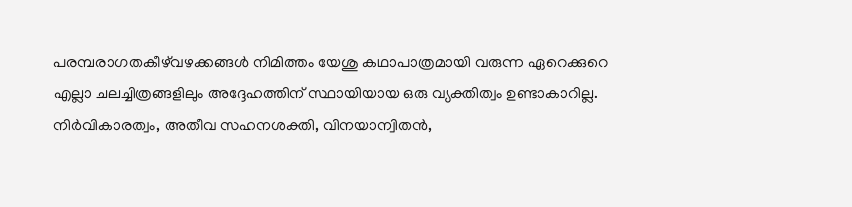പരമ്പരാഗതകീഴ്‌വഴക്കങ്ങള്‍ നിമിത്തം യേശു കഥാപാത്രമായി വരുന്ന ഏറെക്കുറെ എല്ലാ ചലച്ചിത്രങ്ങളിലും അദ്ദേഹത്തിന് സ്ഥായിയായ ഒരു വ്യക്തിത്വം ഉണ്ടാകാറില്ല. നിര്‍വികാരത്വം, അതീവ സഹനശക്തി, വിനയാന്വിതന്‍,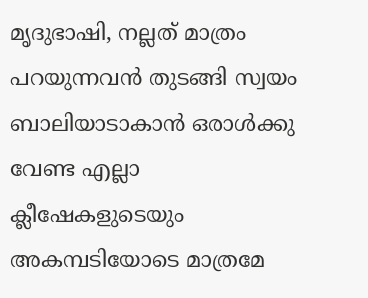മൃദുഭാഷി, നല്ലത് മാത്രം പറയുന്നവന്‍ തുടങ്ങി സ്വയം ബാലിയാടാകാന്‍ ഒരാള്‍ക്കു വേണ്ട എല്ലാ ക്ലീഷേകളുടെയും അകമ്പടിയോടെ മാത്രമേ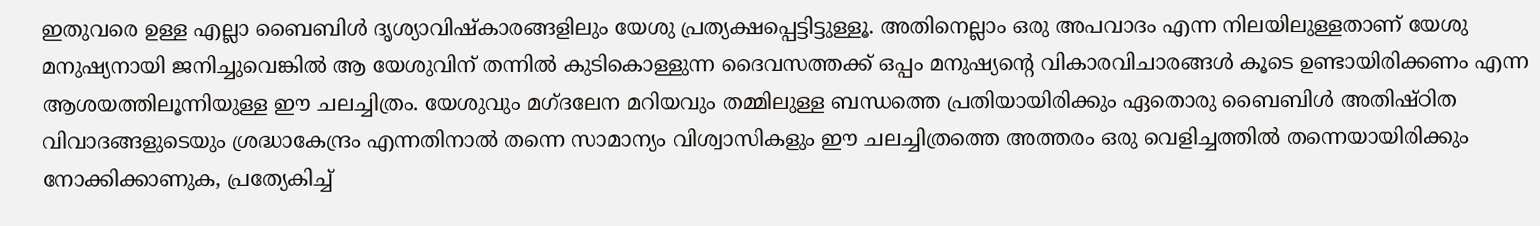ഇതുവരെ ഉള്ള എല്ലാ ബൈബിള്‍ ദൃശ്യാവിഷ്കാരങ്ങളിലും യേശു പ്രത്യക്ഷപ്പെട്ടിട്ടുള്ളൂ. അതിനെല്ലാം ഒരു അപവാദം എന്ന നിലയിലുള്ളതാണ് യേശു മനുഷ്യനായി ജനിച്ചുവെങ്കില്‍ ആ യേശുവിന് തന്നില്‍ കുടികൊള്ളുന്ന ദൈവസത്തക്ക് ഒപ്പം മനുഷ്യന്‍റെ വികാരവിചാരങ്ങള്‍ കൂടെ ഉണ്ടായിരിക്കണം എന്ന ആശയത്തിലൂന്നിയുള്ള ഈ ചലച്ചിത്രം. യേശുവും മഗ്ദലേന മറിയവും തമ്മിലുള്ള ബന്ധത്തെ പ്രതിയായിരിക്കും ഏതൊരു ബൈബിള്‍ അതിഷ്ഠിത വിവാദങ്ങളുടെയും ശ്രദ്ധാകേന്ദ്രം എന്നതിനാല്‍ തന്നെ സാമാന്യം വിശ്വാസികളും ഈ ചലച്ചിത്രത്തെ അത്തരം ഒരു വെളിച്ചത്തില്‍ തന്നെയായിരിക്കും നോക്കിക്കാണുക, പ്രത്യേകിച്ച്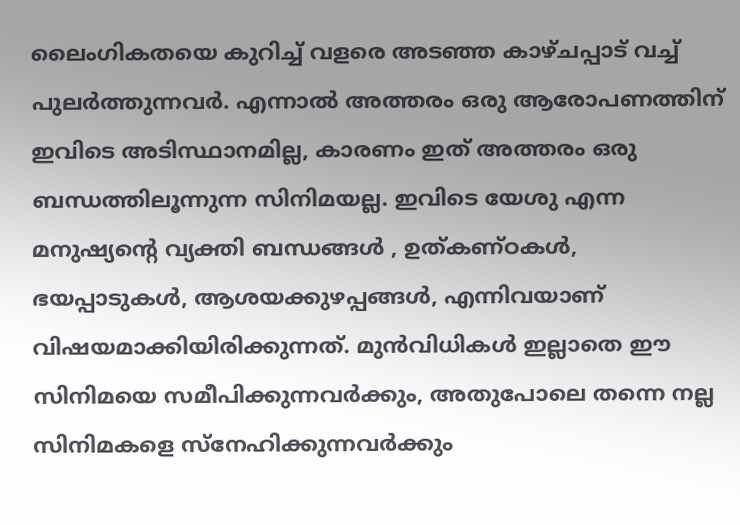ലൈംഗികതയെ കുറിച്ച് വളരെ അടഞ്ഞ കാഴ്ചപ്പാട് വച്ച് പുലര്‍ത്തുന്നവര്‍. എന്നാല്‍ അത്തരം ഒരു ആരോപണത്തിന് ഇവിടെ അടിസ്ഥാനമില്ല, കാരണം ഇത് അത്തരം ഒരു ബന്ധത്തിലൂന്നുന്ന സിനിമയല്ല. ഇവിടെ യേശു എന്ന മനുഷ്യന്റെ വ്യക്തി ബന്ധങ്ങള്‍ , ഉത്കണ്ഠകള്‍, ഭയപ്പാടുകള്‍, ആശയക്കുഴപ്പങ്ങള്‍, എന്നിവയാണ് വിഷയമാക്കിയിരിക്കുന്നത്. മുന്‍വിധികള്‍ ഇല്ലാതെ ഈ സിനിമയെ സമീപിക്കുന്നവര്‍ക്കും, അതുപോലെ തന്നെ നല്ല സിനിമകളെ സ്നേഹിക്കുന്നവര്‍ക്കും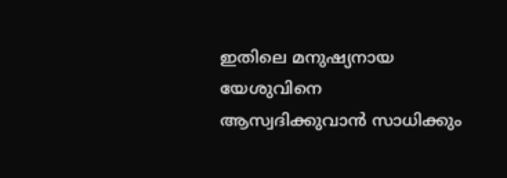ഇതിലെ മനുഷ്യനായ യേശുവിനെ ആസ്വദിക്കുവാന്‍ സാധിക്കും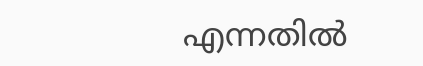എന്നതില്‍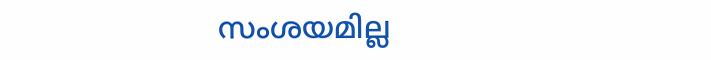സംശയമില്ല